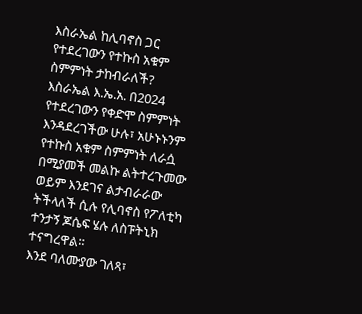እስራኤል ከሊባኖስ ጋር የተደረገውን የተኩስ አቁም ስምምነት ታከብራለች?
እስራኤል እ.ኤ.አ. በ2024 የተደረገውን የቀድሞ ስምምነት እንዳደረገችው ሁሉ፣ አሁኑኑንም የተኩስ አቁም ስምምነት ለራሷ በሚያመች መልኩ ልትተረጉመው ወይም እንደገና ልታብራራው ትችላለች ሲሉ የሊባኖስ የፖለቲካ ተንታኝ ጆሴፍ ሄሉ ለስፑትኒክ ተናግረዋል።
እንደ ባለሙያው ገለጻ፣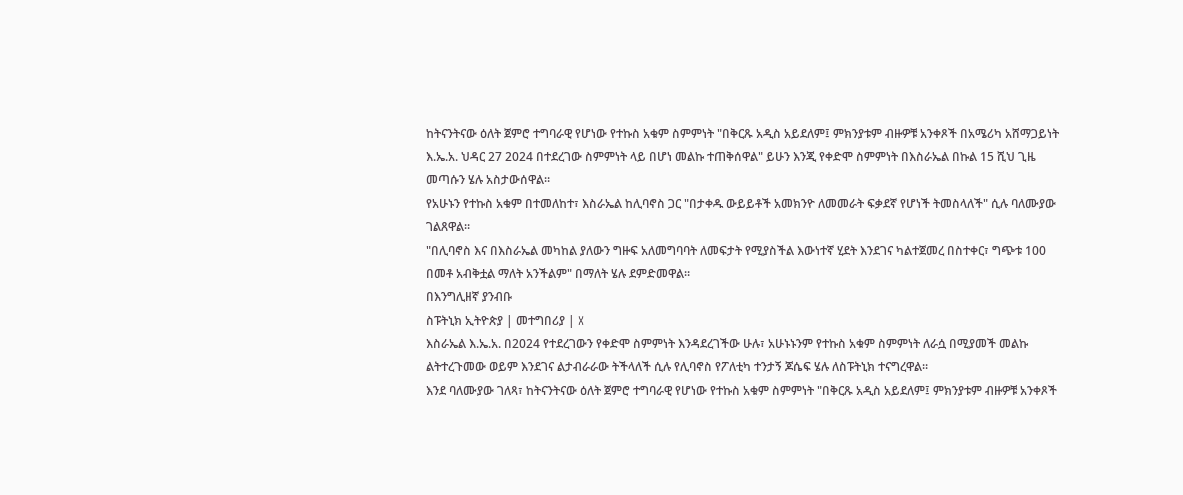ከትናንትናው ዕለት ጀምሮ ተግባራዊ የሆነው የተኩስ አቁም ስምምነት "በቅርጹ አዲስ አይደለም፤ ምክንያቱም ብዙዎቹ አንቀጾች በአሜሪካ አሸማጋይነት እ.ኤ.አ. ህዳር 27 2024 በተደረገው ስምምነት ላይ በሆነ መልኩ ተጠቅሰዋል" ይሁን እንጂ የቀድሞ ስምምነት በእስራኤል በኩል 15 ሺህ ጊዜ መጣሱን ሄሉ አስታውሰዋል።
የአሁኑን የተኩስ አቁም በተመለከተ፣ እስራኤል ከሊባኖስ ጋር "በታቀዱ ውይይቶች አመክንዮ ለመመራት ፍቃደኛ የሆነች ትመስላለች" ሲሉ ባለሙያው ገልጸዋል።
"በሊባኖስ እና በእስራኤል መካከል ያለውን ግዙፍ አለመግባባት ለመፍታት የሚያስችል እውነተኛ ሂደት እንደገና ካልተጀመረ በስተቀር፣ ግጭቱ 100 በመቶ አብቅቷል ማለት አንችልም" በማለት ሄሉ ደምድመዋል።
በእንግሊዘኛ ያንብቡ
ስፑትኒክ ኢትዮጵያ | መተግበሪያ | X
እስራኤል እ.ኤ.አ. በ2024 የተደረገውን የቀድሞ ስምምነት እንዳደረገችው ሁሉ፣ አሁኑኑንም የተኩስ አቁም ስምምነት ለራሷ በሚያመች መልኩ ልትተረጉመው ወይም እንደገና ልታብራራው ትችላለች ሲሉ የሊባኖስ የፖለቲካ ተንታኝ ጆሴፍ ሄሉ ለስፑትኒክ ተናግረዋል።
እንደ ባለሙያው ገለጻ፣ ከትናንትናው ዕለት ጀምሮ ተግባራዊ የሆነው የተኩስ አቁም ስምምነት "በቅርጹ አዲስ አይደለም፤ ምክንያቱም ብዙዎቹ አንቀጾች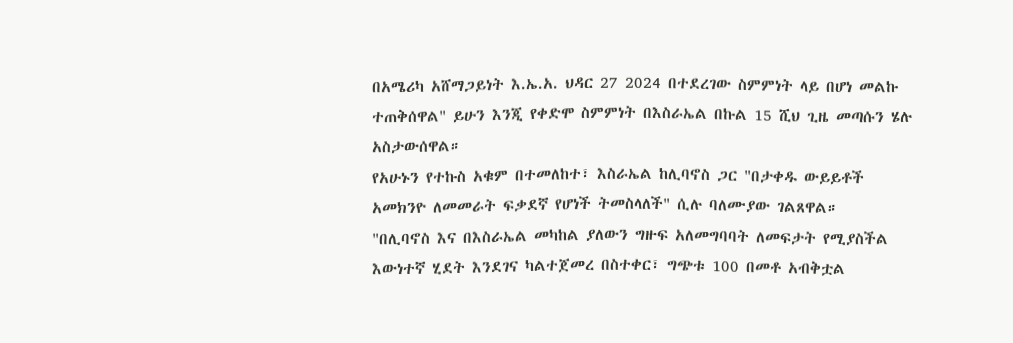በአሜሪካ አሸማጋይነት እ.ኤ.አ. ህዳር 27 2024 በተደረገው ስምምነት ላይ በሆነ መልኩ ተጠቅሰዋል" ይሁን እንጂ የቀድሞ ስምምነት በእስራኤል በኩል 15 ሺህ ጊዜ መጣሱን ሄሉ አስታውሰዋል።
የአሁኑን የተኩስ አቁም በተመለከተ፣ እስራኤል ከሊባኖስ ጋር "በታቀዱ ውይይቶች አመክንዮ ለመመራት ፍቃደኛ የሆነች ትመስላለች" ሲሉ ባለሙያው ገልጸዋል።
"በሊባኖስ እና በእስራኤል መካከል ያለውን ግዙፍ አለመግባባት ለመፍታት የሚያስችል እውነተኛ ሂደት እንደገና ካልተጀመረ በስተቀር፣ ግጭቱ 100 በመቶ አብቅቷል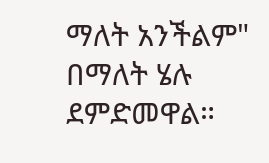ማለት አንችልም" በማለት ሄሉ ደምድመዋል።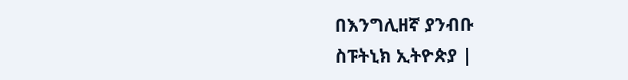በእንግሊዘኛ ያንብቡ
ስፑትኒክ ኢትዮጵያ |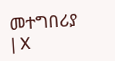መተግበሪያ | X